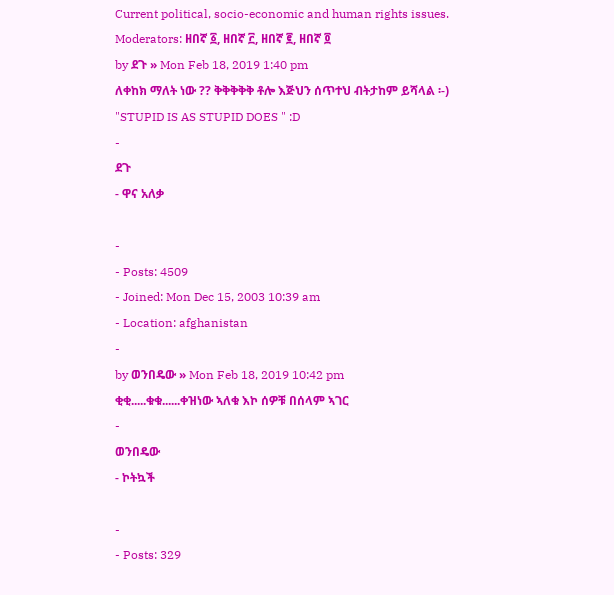Current political, socio-economic and human rights issues.
Moderators: ዘበኛ ፩, ዘበኛ ፫, ዘበኛ ፪, ዘበኛ ፬
by ደጉ » Mon Feb 18, 2019 1:40 pm
ለቀከክ ማለት ነው ?? ቅቅቅቅቅ ቶሎ እጅህን ሰጥተህ ብትታከም ይሻላል ፡-)
"STUPID IS AS STUPID DOES " :D
-
ደጉ
- ዋና አለቃ

-
- Posts: 4509
- Joined: Mon Dec 15, 2003 10:39 am
- Location: afghanistan
-
by ወንበዴው » Mon Feb 18, 2019 10:42 pm
ቂቂ.....ቁቁ......ቀዝነው ኣለቁ እኮ ሰዎቹ በሰላም ኣገር
-
ወንበዴው
- ኮትኳች

-
- Posts: 329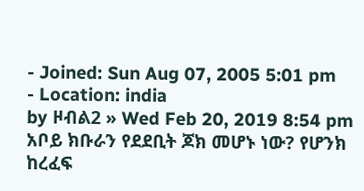- Joined: Sun Aug 07, 2005 5:01 pm
- Location: india
by ዞብል2 » Wed Feb 20, 2019 8:54 pm
አቦይ ክቡራን የደደቢት ጆክ መሆኑ ነው? የሆንክ ከረፈፍ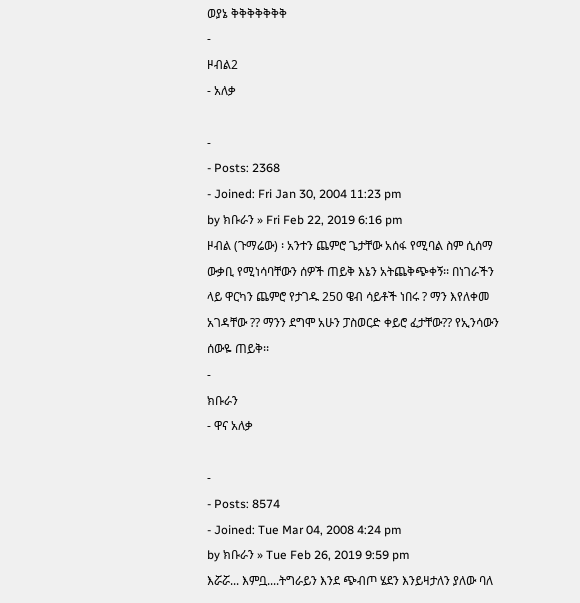ወያኔ ቅቅቅቅቅቅቅ
-
ዞብል2
- አለቃ

-
- Posts: 2368
- Joined: Fri Jan 30, 2004 11:23 pm
by ክቡራን » Fri Feb 22, 2019 6:16 pm
ዞብል (ጉማሬው) ፡ አንተን ጨምሮ ጌታቸው አሰፋ የሚባል ስም ሲሰማ ውቃቢ የሚነሳባቸውን ሰዎች ጠይቅ እኔን አትጨቅጭቀኝ፡፡ በነገራችን ላይ ዋርካን ጨምሮ የታገዱ 250 ዌብ ሳይቶች ነበሩ ? ማን እየለቀመ አገዳቸው ?? ማንን ደግሞ አሁን ፓስወርድ ቀይሮ ፈታቸው?? የኢንሳውን ሰውዬ ጠይቅ፡፡
-
ክቡራን
- ዋና አለቃ

-
- Posts: 8574
- Joined: Tue Mar 04, 2008 4:24 pm
by ክቡራን » Tue Feb 26, 2019 9:59 pm
እሯሯ... እምቧ....ትግራይን እንደ ጭብጦ ሄደን እንይዛታለን ያለው ባለ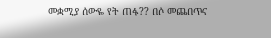መቋሚያ ሰውዬ የት ጠፋ?? በሶ መጨበጥና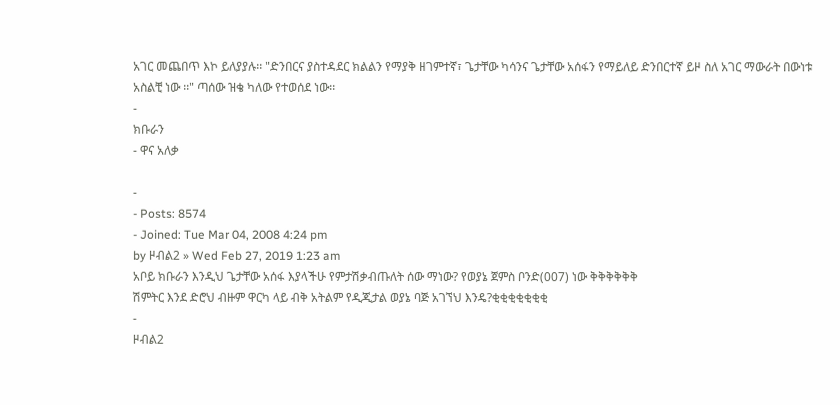አገር መጨበጥ እኮ ይለያያሉ፡፡ "ድንበርና ያስተዳደር ክልልን የማያቅ ዘገምተኛ፣ ጌታቸው ካሳንና ጌታቸው አሰፋን የማይለይ ድንበርተኛ ይዞ ስለ አገር ማውራት በውነቱ አስልቺ ነው ፡፡" ጣሰው ዝቄ ካለው የተወሰደ ነው፡፡
-
ክቡራን
- ዋና አለቃ

-
- Posts: 8574
- Joined: Tue Mar 04, 2008 4:24 pm
by ዞብል2 » Wed Feb 27, 2019 1:23 am
አቦይ ክቡራን እንዲህ ጌታቸው አሰፋ እያላችሁ የምታሽቃብጡለት ሰው ማነው? የወያኔ ጀምስ ቦንድ(007) ነው ቅቅቅቅቅቅ
ሽምትር እንደ ድሮህ ብዙም ዋርካ ላይ ብቅ አትልም የዲጂታል ወያኔ ባጅ አገኘህ እንዴ?ቂቂቂቂቂቂቂ
-
ዞብል2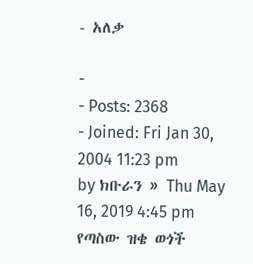- አለቃ

-
- Posts: 2368
- Joined: Fri Jan 30, 2004 11:23 pm
by ክቡራን » Thu May 16, 2019 4:45 pm
የጣስው ዝቄ ወጎች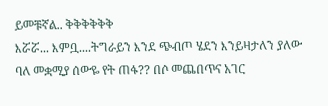ይመቹኛል.. ቅቅቅቅቅቅ
እሯሯ... እምቧ....ትግራይን እንደ ጭብጦ ሄደን እንይዛታለን ያለው ባለ መቋሚያ ሰውዬ የት ጠፋ?? በሶ መጨበጥና አገር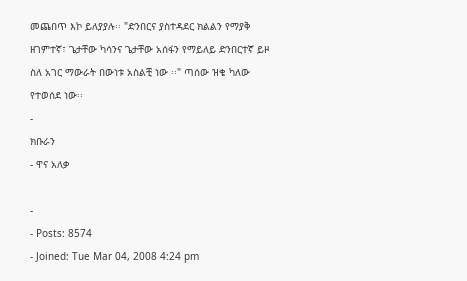መጨበጥ እኮ ይለያያሉ፡፡ "ድንበርና ያስተዳደር ክልልን የማያቅ ዘገምተኛ፣ ጌታቸው ካሳንና ጌታቸው አሰፋን የማይለይ ድንበርተኛ ይዞ ስለ አገር ማውራት በውነቱ አስልቺ ነው ፡፡" ጣሰው ዝቄ ካለው የተወሰደ ነው፡፡
-
ክቡራን
- ዋና አለቃ

-
- Posts: 8574
- Joined: Tue Mar 04, 2008 4:24 pm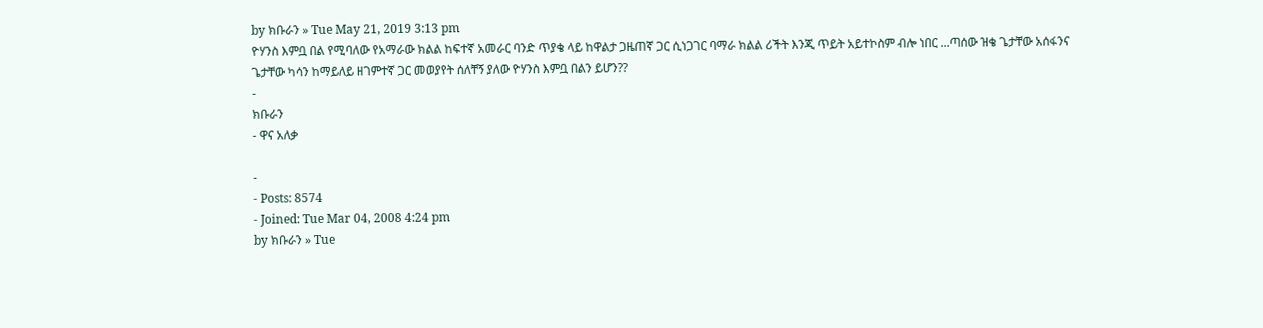by ክቡራን » Tue May 21, 2019 3:13 pm
ዮሃንስ እምቧ በል የሚባለው የአማራው ክልል ከፍተኛ አመራር ባንድ ጥያቄ ላይ ከዋልታ ጋዜጠኛ ጋር ሲነጋገር ባማራ ክልል ሪችት እንጂ ጥይት አይተኮስም ብሎ ነበር ...ጣሰው ዝቄ ጌታቸው አሰፋንና ጌታቸው ካሳን ከማይለይ ዘገምተኛ ጋር መወያየት ሰለቸኝ ያለው ዮሃንስ እምቧ በልን ይሆን??
-
ክቡራን
- ዋና አለቃ

-
- Posts: 8574
- Joined: Tue Mar 04, 2008 4:24 pm
by ክቡራን » Tue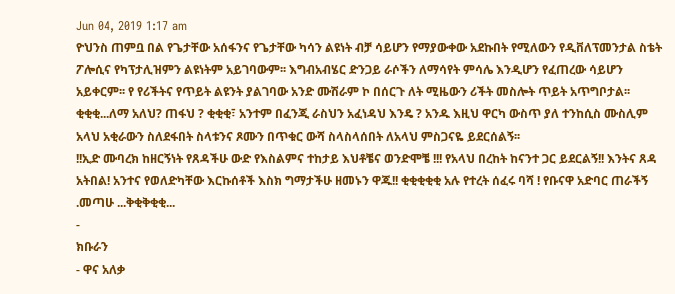Jun 04, 2019 1:17 am
ዮህንስ ጠምቧ በል የጌታቸው አሰፋንና የጌታቸው ካሳን ልዩነት ብቻ ሳይሆን የማያውቀው አደኩበት የሚለውን የዲቨለፕመንታል ስቴት ፖሎሲና የካፕታሊዝምን ልዩነትም አይገባውም፡፡ እግብአብሄር ድንጋይ ራሶችን ለማሳየት ምሳሌ እንዲሆን የፈጠረው ሳይሆን አይቀርም፡፡ የ የሪችትና የጥይት ልዩንት ያልገባው አንድ ሙሽራም ኮ በሰርጉ ለት ሚዜውን ሪችት መስሎት ጥይት አጥግቦታል፡፡ ቂቂቂ...ለማ አለህ? ጠፋህ ? ቂቂቂ፣ አንተም በፈንጂ ራስህን አፈነዳህ እንዴ ? አንዱ እዚህ ዋርካ ውስጥ ያለ ተንከሲስ ሙስሊም አላህ አቂራውን ስለደፋበት ስላቱንና ጾሙን በጥቁር ውሻ ስላስላሰበት ለአላህ ምስጋናዬ ይደርሰልኝ፡፡
!!ኢድ ሙባረክ ከዘርኝነት የጸዳችሁ ውድ የእስልምና ተከታይ እህቶቼና ወንድሞቼ !!! የአላህ በረከት ከናንተ ጋር ይደርልኝ!! እንትና ጸዳ አትበል! አንተና የወለድካቸው እርኩሰቶች እስክ ግማታችሁ ዘመኑን ዋጁ!! ቂቂቂቂቂ አሉ የተረት ሰፈሩ ባሻ ! የቡናዋ አድባር ጠራችኝ .መጣሁ ...ቅቂቅቂቂ...
-
ክቡራን
- ዋና አለቃ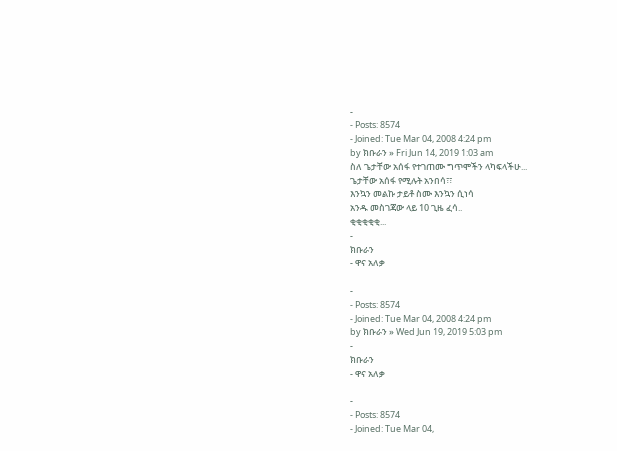-
- Posts: 8574
- Joined: Tue Mar 04, 2008 4:24 pm
by ክቡራን » Fri Jun 14, 2019 1:03 am
ስለ ጌታቸው አሰፋ የተገጠሙ ግጥሞችን ላካፍላችሁ...
ጌታቸው አሰፋ የሚሉት አንበሳ፣፣
እንኳን መልኩ ታይቶ ስሙ እንኳን ሲነሳ
አንዱ መስገጃው ላይ 10 ጊዜ ፈሳ..
ቂቂቂቂቂ...
-
ክቡራን
- ዋና አለቃ

-
- Posts: 8574
- Joined: Tue Mar 04, 2008 4:24 pm
by ክቡራን » Wed Jun 19, 2019 5:03 pm
-
ክቡራን
- ዋና አለቃ

-
- Posts: 8574
- Joined: Tue Mar 04,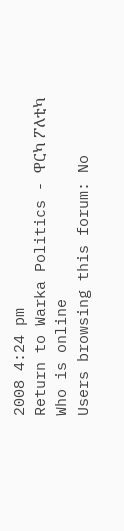2008 4:24 pm
Return to Warka Politics - ዋርካ ፖለቲካ
Who is online
Users browsing this forum: No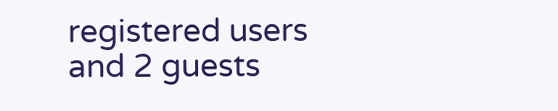registered users and 2 guests